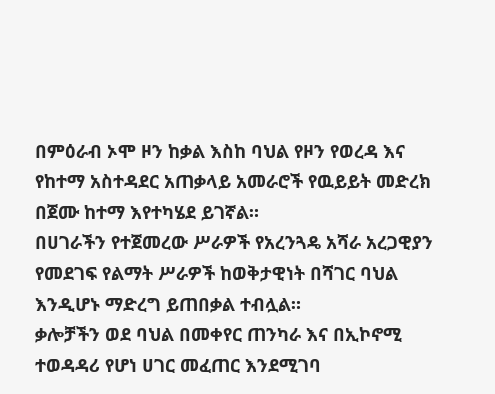በምዕራብ ኦሞ ዞን ከቃል እስከ ባህል የዞን የወረዳ እና የከተማ አስተዳደር አጠቃላይ አመራሮች የዉይይት መድረክ በጀሙ ከተማ እየተካሄደ ይገኛል።
በሀገራችን የተጀመረው ሥራዎች የአረንጓዴ አሻራ አረጋዊያን የመደገፍ የልማት ሥራዎች ከወቅታዊነት በሻገር ባህል እንዲሆኑ ማድረግ ይጠበቃል ተብሏል።
ቃሎቻችን ወደ ባህል በመቀየር ጠንካራ እና በኢኮኖሚ ተወዳዳሪ የሆነ ሀገር መፈጠር እንደሚገባ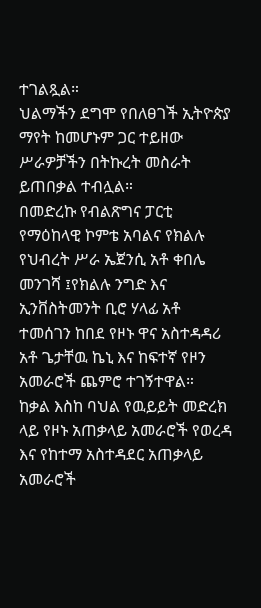ተገልጿል።
ህልማችን ደግሞ የበለፀገች ኢትዮጵያ ማየት ከመሆኑም ጋር ተይዘው ሥራዎቻችን በትኩረት መስራት ይጠበቃል ተብሏል።
በመድረኩ የብልጽግና ፓርቲ የማዕከላዊ ኮምቴ አባልና የክልሉ የህብረት ሥራ ኤጀንሲ አቶ ቀበሌ መንገሻ ፤የክልሉ ንግድ እና ኢንቨስትመንት ቢሮ ሃላፊ አቶ ተመሰገን ከበደ የዞኑ ዋና አስተዳዳሪ አቶ ጌታቸዉ ኬኒ እና ከፍተኛ የዞን አመራሮች ጨምሮ ተገኝተዋል።
ከቃል እስከ ባህል የዉይይት መድረክ ላይ የዞኑ አጠቃላይ አመራሮች የወረዳ እና የከተማ አስተዳደር አጠቃላይ አመራሮች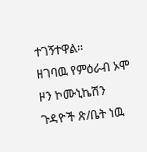ተገኝተዋል።
ዘገባዉ የምዕራብ ኦሞ ዞን ኮሙኒኬሽን ጉዳዮች ጽ/ቤት ነዉ